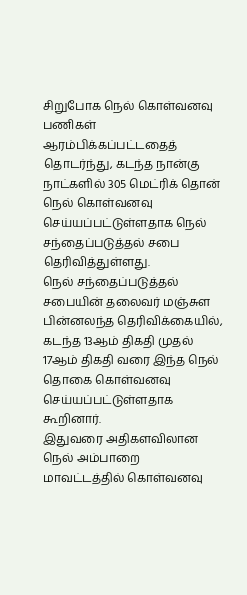சிறுபோக நெல் கொள்வனவு பணிகள் ஆரம்பிக்கப்பட்டதைத் தொடர்ந்து, கடந்த நான்கு நாட்களில் 305 மெட்ரிக் தொன் நெல் கொள்வனவு செய்யப்பட்டுள்ளதாக நெல் சந்தைப்படுத்தல் சபை தெரிவித்துள்ளது.
நெல் சந்தைப்படுத்தல் சபையின் தலைவர் மஞ்சுள பின்னலந்த தெரிவிக்கையில், கடந்த 13ஆம் திகதி முதல் 17ஆம் திகதி வரை இந்த நெல் தொகை கொள்வனவு செய்யப்பட்டுள்ளதாக கூறினார்.
இதுவரை அதிகளவிலான நெல் அம்பாறை மாவட்டத்தில் கொள்வனவு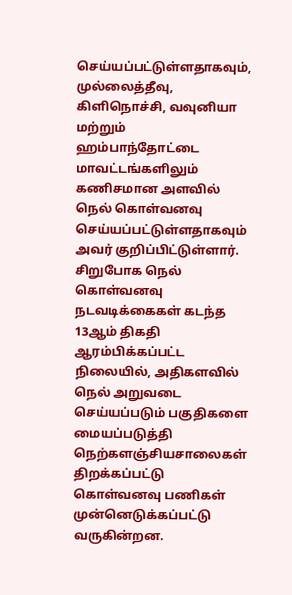செய்யப்பட்டுள்ளதாகவும், முல்லைத்தீவு, கிளிநொச்சி, வவுனியா மற்றும் ஹம்பாந்தோட்டை மாவட்டங்களிலும் கணிசமான அளவில் நெல் கொள்வனவு செய்யப்பட்டுள்ளதாகவும் அவர் குறிப்பிட்டுள்ளார்.
சிறுபோக நெல் கொள்வனவு நடவடிக்கைகள் கடந்த 13ஆம் திகதி ஆரம்பிக்கப்பட்ட நிலையில், அதிகளவில் நெல் அறுவடை செய்யப்படும் பகுதிகளை மையப்படுத்தி நெற்களஞ்சியசாலைகள் திறக்கப்பட்டு கொள்வனவு பணிகள் முன்னெடுக்கப்பட்டு வருகின்றன.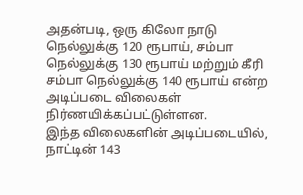அதன்படி, ஒரு கிலோ நாடு நெல்லுக்கு 120 ரூபாய், சம்பா நெல்லுக்கு 130 ரூபாய் மற்றும் கீரி சம்பா நெல்லுக்கு 140 ரூபாய் என்ற அடிப்படை விலைகள் நிர்ணயிக்கப்பட்டுள்ளன.
இந்த விலைகளின் அடிப்படையில், நாட்டின் 143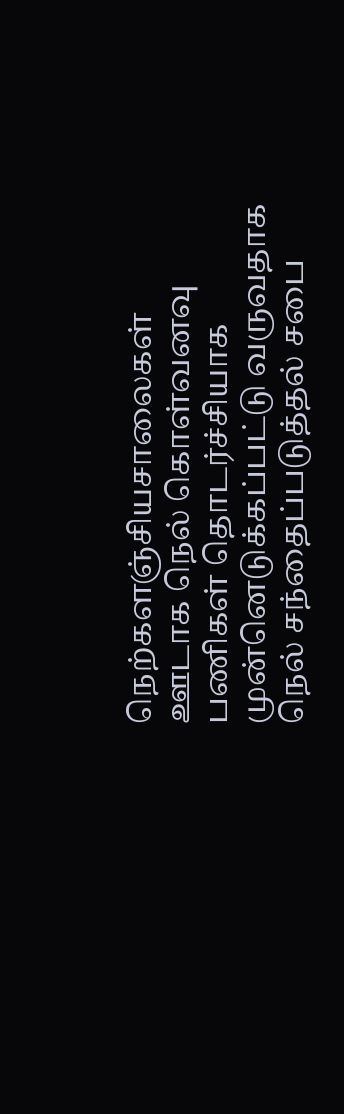நெற்களஞ்சியசாலைகள் ஊடாக நெல் கொள்வனவு பணிகள் தொடர்ச்சியாக முன்னெடுக்கப்பட்டு வருவதாக நெல் சந்தைப்படுத்தல் சபை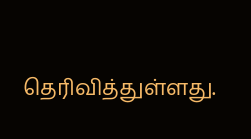தெரிவித்துள்ளது.